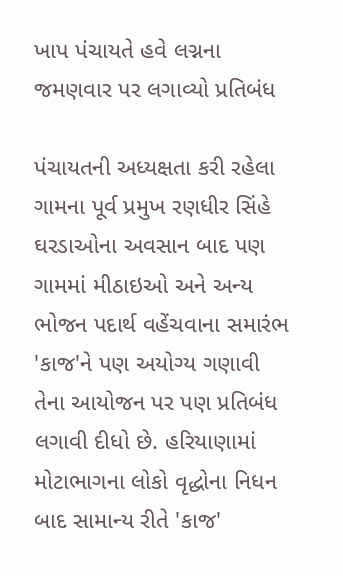ખાપ પંચાયતે હવે લગ્નના જમણવાર પર લગાવ્યો પ્રતિબંધ

પંચાયતની અધ્યક્ષતા કરી રહેલા ગામના પૂર્વ પ્રમુખ રણધીર સિંહે ઘરડાઓના અવસાન બાદ પણ ગામમાં મીઠાઇઓ અને અન્ય ભોજન પદાર્થ વહેંચવાના સમારંભ 'કાજ'ને પણ અયોગ્ય ગણાવી તેના આયોજન પર પણ પ્રતિબંધ લગાવી દીધો છે. હરિયાણામાં મોટાભાગના લોકો વૃદ્ધોના નિધન બાદ સામાન્ય રીતે 'કાજ'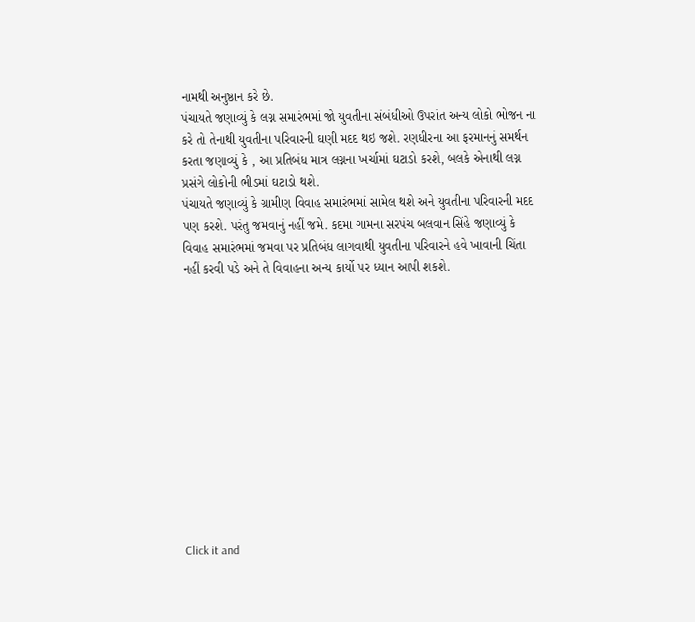નામથી અનુષ્ઠાન કરે છે.
પંચાયતે જણાવ્યું કે લગ્ન સમારંભમાં જો યુવતીના સંબંધીઓ ઉપરાંત અન્ય લોકો ભોજન ના કરે તો તેનાથી યુવતીના પરિવારની ઘણી મદદ થઇ જશે. રણધીરના આ ફરમાનનું સમર્થન કરતા જણાવ્યું કે , આ પ્રતિબંધ માત્ર લગ્નના ખર્ચામાં ઘટાડો કરશે, બલકે એનાથી લગ્ન પ્રસંગે લોકોની ભીડમાં ઘટાડો થશે.
પંચાયતે જણાવ્યું કે ગ્રામીણ વિવાહ સમારંભમાં સામેલ થશે અને યુવતીના પરિવારની મદદ પણ કરશે. પરંતુ જમવાનું નહીં જમે. કદમા ગામના સરપંચ બલવાન સિંહે જણાવ્યું કે વિવાહ સમારંભમાં જમવા પર પ્રતિબંધ લાગવાથી યુવતીના પરિવારને હવે ખાવાની ચિંતા નહીં કરવી પડે અને તે વિવાહના અન્ય કાર્યો પર ધ્યાન આપી શકશે.












Click it and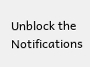Unblock the Notifications